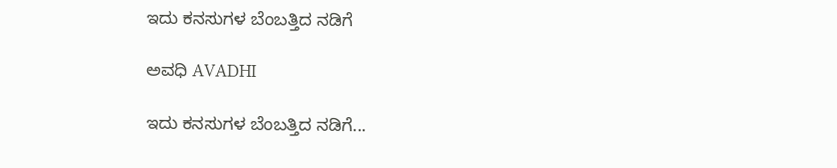ಇದು ಕನಸುಗಳ ಬೆಂಬತ್ತಿದ ನಡಿಗೆ‍

ಅವಧಿ AVADHI

ಇದು ಕನಸುಗಳ ಬೆಂಬತ್ತಿದ ನಡಿಗೆ...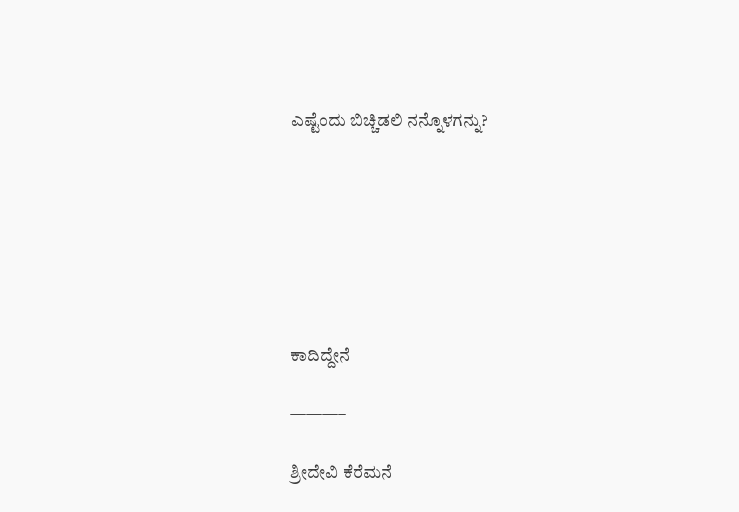ಎಷ್ಟೆಂದು ಬಿಚ್ಚಿಡಲಿ ನನ್ನೊಳಗನ್ನು?







ಕಾದಿದ್ದೇನೆ

———–

ಶ್ರೀದೇವಿ ಕೆರೆಮನೆ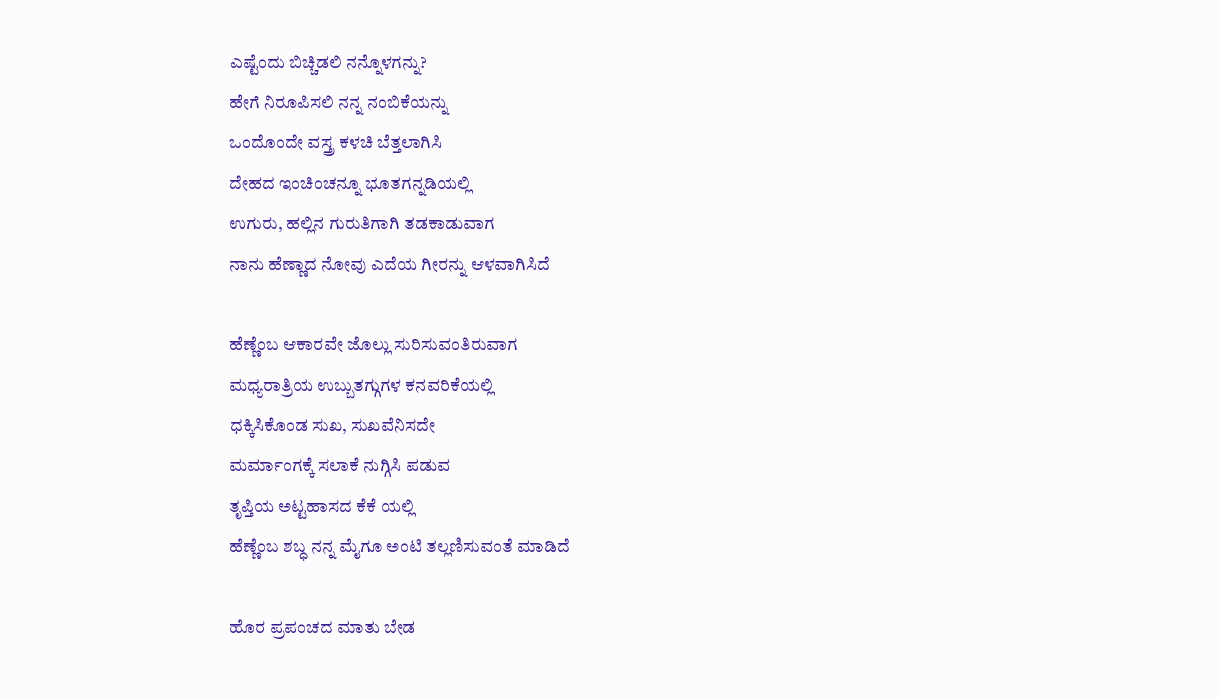ಎಷ್ಟೆಂದು ಬಿಚ್ಚಿಡಲಿ ನನ್ನೊಳಗನ್ನು?
ಹೇಗೆ ನಿರೂಪಿಸಲಿ ನನ್ನ ನಂಬಿಕೆಯನ್ನು
ಒಂದೊಂದೇ ವಸ್ತ್ರ ಕಳಚಿ ಬೆತ್ತಲಾಗಿಸಿ
ದೇಹದ ಇಂಚಿಂಚನ್ನೂ ಭೂತಗನ್ನಡಿಯಲ್ಲಿ
ಉಗುರು, ಹಲ್ಲಿನ ಗುರುತಿಗಾಗಿ ತಡಕಾಡುವಾಗ
ನಾನು ಹೆಣ್ಣಾದ ನೋವು ಎದೆಯ ಗೀರನ್ನು ಆಳವಾಗಿಸಿದೆ

ಹೆಣ್ಣೆಂಬ ಆಕಾರವೇ ಜೊಲ್ಲು ಸುರಿಸುವಂತಿರುವಾಗ
ಮಧ್ಯರಾತ್ರಿಯ ಉಬ್ಬುತಗ್ಗುಗಳ ಕನವರಿಕೆಯಲ್ಲಿ
ಧಕ್ಕಿಸಿಕೊಂಡ ಸುಖ, ಸುಖವೆನಿಸದೇ
ಮರ್ಮಾಂಗಕ್ಕೆ ಸಲಾಕೆ ನುಗ್ಗಿಸಿ ಪಡುವ
ತೃಪ್ತಿಯ ಅಟ್ಟಹಾಸದ ಕೆಕೆ ಯಲ್ಲಿ
ಹೆಣ್ಣೆಂಬ ಶಬ್ಧ ನನ್ನ ಮೈಗೂ ಅಂಟಿ ತಲ್ಲಣಿಸುವಂತೆ ಮಾಡಿದೆ

ಹೊರ ಪ್ರಪಂಚದ ಮಾತು ಬೇಡ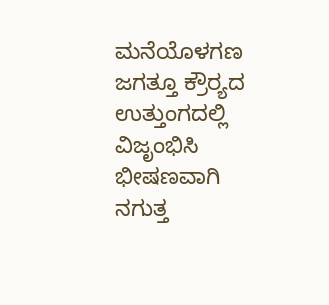ಮನೆಯೊಳಗಣ ಜಗತ್ತೂ ಕ್ರೌರ್‍ಯದ ಉತ್ತುಂಗದಲ್ಲಿ
ವಿಜೃಂಭಿಸಿ ಭೀಷಣವಾಗಿ ನಗುತ್ತ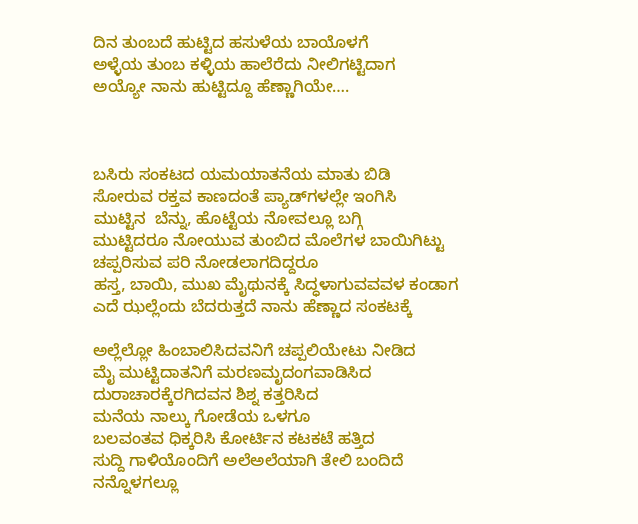ದಿನ ತುಂಬದೆ ಹುಟ್ಟಿದ ಹಸುಳೆಯ ಬಾಯೊಳಗೆ
ಅಳ್ಳೆಯ ತುಂಬ ಕಳ್ಳಿಯ ಹಾಲೆರೆದು ನೀಲಿಗಟ್ಟಿದಾಗ
ಅಯ್ಯೋ ನಾನು ಹುಟ್ಟಿದ್ದೂ ಹೆಣ್ಣಾಗಿಯೇ….



ಬಸಿರು ಸಂಕಟದ ಯಮಯಾತನೆಯ ಮಾತು ಬಿಡಿ
ಸೋರುವ ರಕ್ತವ ಕಾಣದಂತೆ ಪ್ಯಾಡ್‌ಗಳಲ್ಲೇ ಇಂಗಿಸಿ
ಮುಟ್ಟಿನ  ಬೆನ್ನು, ಹೊಟ್ಟೆಯ ನೋವಲ್ಲೂ ಬಗ್ಗಿ
ಮುಟ್ಟಿದರೂ ನೋಯುವ ತುಂಬಿದ ಮೊಲೆಗಳ ಬಾಯಿಗಿಟ್ಟು
ಚಪ್ಪರಿಸುವ ಪರಿ ನೋಡಲಾಗದಿದ್ದರೂ
ಹಸ್ತ, ಬಾಯಿ, ಮುಖ ಮೈಥುನಕ್ಕೆ ಸಿದ್ಧಳಾಗುವವವಳ ಕಂಡಾಗ
ಎದೆ ಝಲ್ಲೆಂದು ಬೆದರುತ್ತದೆ ನಾನು ಹೆಣ್ಣಾದ ಸಂಕಟಕ್ಕೆ

ಅಲ್ಲೆಲ್ಲೋ ಹಿಂಬಾಲಿಸಿದವನಿಗೆ ಚಪ್ಪಲಿಯೇಟು ನೀಡಿದ
ಮೈ ಮುಟ್ಟಿದಾತನಿಗೆ ಮರಣಮೃದಂಗವಾಡಿಸಿದ
ದುರಾಚಾರಕ್ಕೆರಗಿದವನ ಶಿಶ್ನ ಕತ್ತರಿಸಿದ
ಮನೆಯ ನಾಲ್ಕು ಗೋಡೆಯ ಒಳಗೂ
ಬಲವಂತವ ಧಿಕ್ಕರಿಸಿ ಕೋರ್ಟಿನ ಕಟಕಟೆ ಹತ್ತಿದ
ಸುದ್ದಿ ಗಾಳಿಯೊಂದಿಗೆ ಅಲೆಅಲೆಯಾಗಿ ತೇಲಿ ಬಂದಿದೆ
ನನ್ನೊಳಗಲ್ಲೂ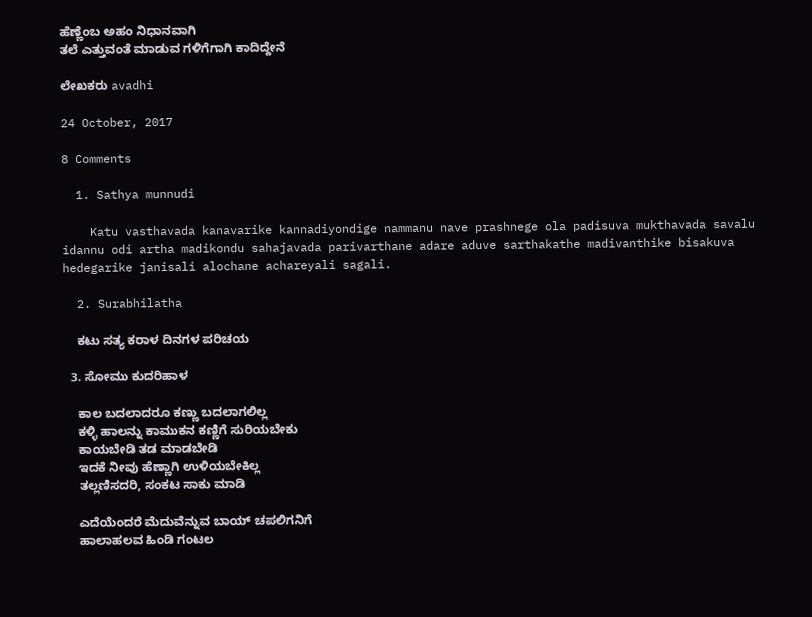ಹೆಣ್ಣೆಂಬ ಅಹಂ ನಿಧಾನವಾಗಿ
ತಲೆ ಎತ್ತುವಂತೆ ಮಾಡುವ ಗಳಿಗೆಗಾಗಿ ಕಾದಿದ್ದೇನೆ

ಲೇಖಕರು avadhi

24 October, 2017

8 Comments

  1. Sathya munnudi

    Katu vasthavada kanavarike kannadiyondige nammanu nave prashnege ola padisuva mukthavada savalu idannu odi artha madikondu sahajavada parivarthane adare aduve sarthakathe madivanthike bisakuva hedegarike janisali alochane achareyali sagali.

  2. Surabhilatha

    ಕಟು ಸತ್ಯ ಕರಾಳ ದಿನಗಳ ಪರಿಚಯ

  3. ಸೋಮು ಕುದರಿಹಾಳ

    ಕಾಲ ಬದಲಾದರೂ ಕಣ್ಣು ಬದಲಾಗಲಿಲ್ಲ
    ಕಳ್ಳಿ ಹಾಲನ್ನು ಕಾಮುಕನ ಕಣ್ಣಿಗೆ ಸುರಿಯಬೇಕು
    ಕಾಯಬೇಡಿ ತಡ ಮಾಡಬೇಡಿ
    ಇದಕೆ ನೀವು ಹೆಣ್ಣಾಗಿ ಉಳಿಯಬೇಕಿಲ್ಲ
    ತಲ್ಲಣಿಸದರಿ, ಸಂಕಟ ಸಾಕು ಮಾಡಿ

    ಎದೆಯೆಂದರೆ ಮೆದುವೆನ್ನುವ ಬಾಯ್ ಚಪಲಿಗನಿಗೆ
    ಹಾಲಾಹಲವ ಹಿಂಡಿ ಗಂಟಲ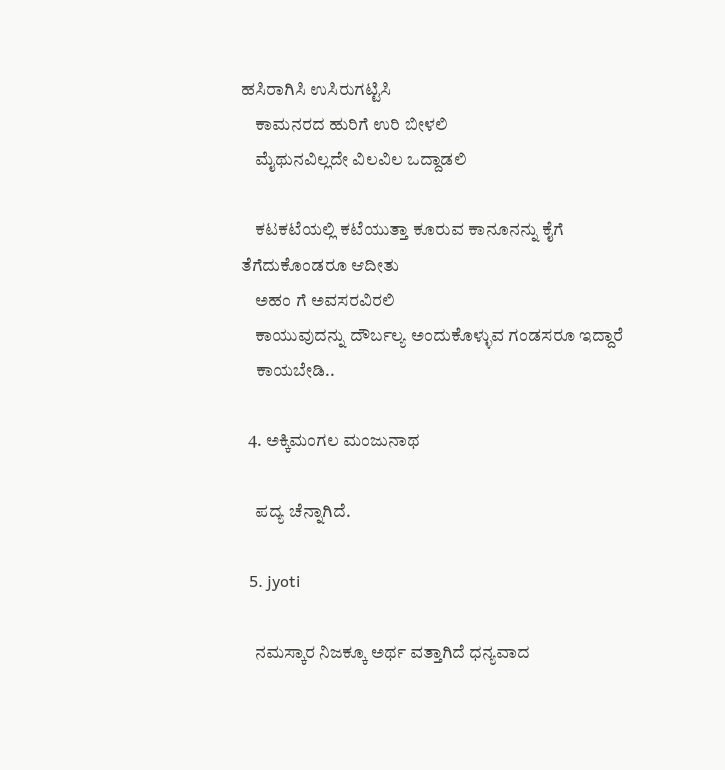ಹಸಿರಾಗಿಸಿ ಉಸಿರುಗಟ್ಟಿಸಿ
    ಕಾಮನರದ ಹುರಿಗೆ ಉರಿ ಬೀಳಲಿ
    ಮೈಥುನವಿಲ್ಲದೇ ವಿಲವಿಲ ಒದ್ದಾಡಲಿ

    ಕಟಕಟೆಯಲ್ಲಿ ಕಟೆಯುತ್ತಾ ಕೂರುವ ಕಾನೂನನ್ನು ಕೈಗೆ ತೆಗೆದುಕೊಂಡರೂ ಆದೀತು
    ಅಹಂ ಗೆ ಅವಸರವಿರಲಿ
    ಕಾಯುವುದನ್ನು ದೌರ್ಬಲ್ಯ ಅಂದುಕೊಳ್ಳುವ ಗಂಡಸರೂ ಇದ್ದಾರೆ
    ಕಾಯಬೇಡಿ..

  4. ಅಕ್ಕಿಮಂಗಲ ಮಂಜುನಾಥ

    ಪದ್ಯ ಚೆನ್ನಾಗಿದೆ.

  5. jyoti

    ನಮಸ್ಕಾರ ನಿಜಕ್ಕೂ ಅರ್ಥ ವತ್ತಾಗಿದೆ ಧನ್ಯವಾದ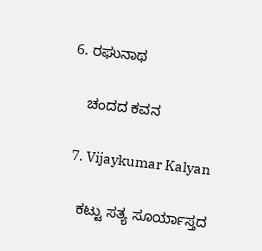6. ರಘುನಾಥ

    ಚಂದದ ಕವನ

  7. Vijaykumar Kalyan

    ಕಟ್ಟು ಸತ್ಯ ಸೂರ್ಯಾಸ್ತದ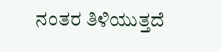ನಂತರ ತಿಳಿಯುತ್ತದೆ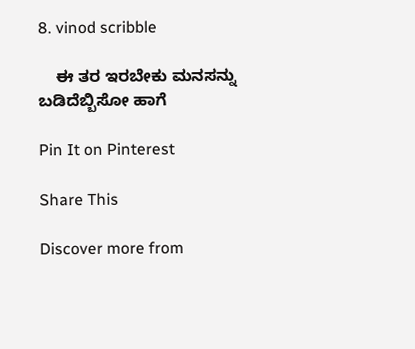8. vinod scribble

    ಈ ತರ ಇರಬೇಕು ಮನಸನ್ನು ಬಡಿದೆಬ್ಬಿಸೋ ಹಾಗೆ

Pin It on Pinterest

Share This

Discover more from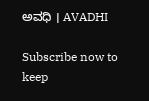ಅವಧಿ । AVADHI

Subscribe now to keep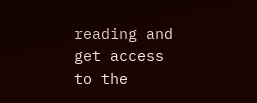reading and get access to the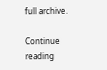full archive.

Continue reading